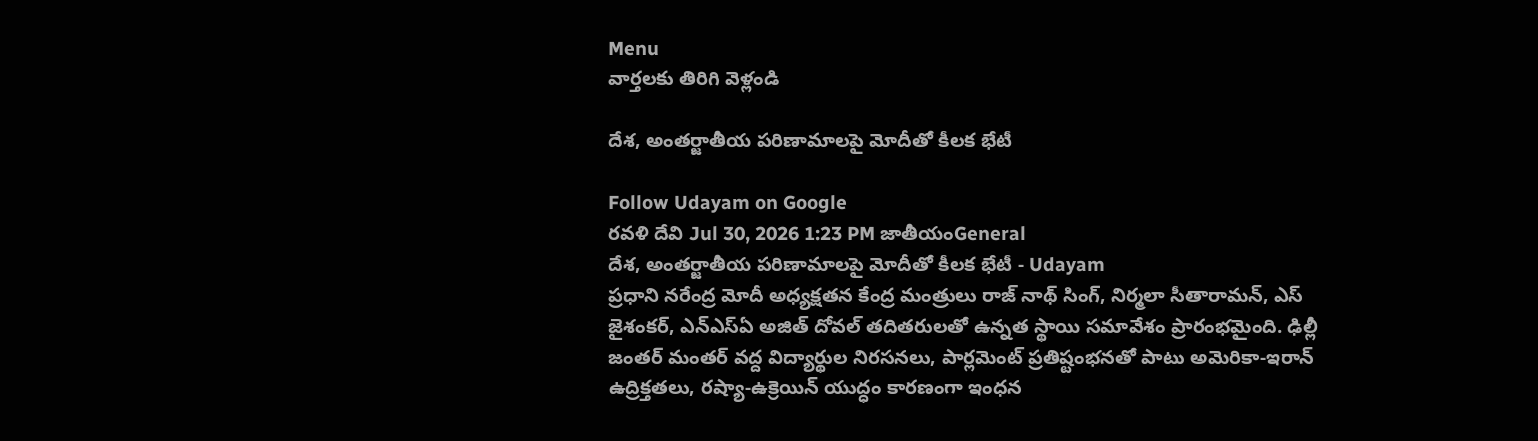Menu
వార్తలకు తిరిగి వెళ్లండి

దేశ, అంతర్జాతీయ పరిణామాలపై మోదీతో కీలక భేటీ

Follow Udayam on Google
రవళి దేవి Jul 30, 2026 1:23 PM జాతీయంGeneral
దేశ, అంతర్జాతీయ పరిణామాలపై మోదీతో కీలక భేటీ - Udayam
ప్రధాని నరేంద్ర మోదీ అధ్యక్షతన కేంద్ర మంత్రులు రాజ్ నాథ్ సింగ్, నిర్మలా సీతారామన్, ఎస్ జైశంకర్, ఎన్ఎస్ఏ అజిత్ దోవల్ తదితరులతో ఉన్నత స్థాయి సమావేశం ప్రారంభమైంది. ఢిల్లీ జంతర్ మంతర్ వద్ద విద్యార్థుల నిరసనలు, పార్లమెంట్ ప్రతిష్టంభనతో పాటు అమెరికా-ఇరాన్ ఉద్రిక్తతలు, రష్యా-ఉక్రెయిన్ యుద్ధం కారణంగా ఇంధన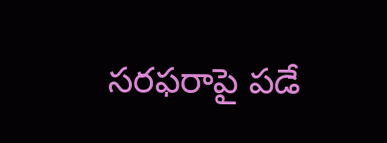సరఫరాపై పడే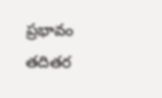ప్రభావం తదితర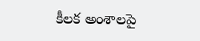కీలక అంశాలపై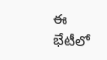ఈ భేటీలో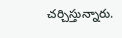చర్చిస్తున్నారు.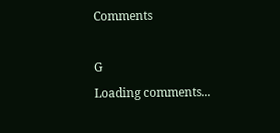Comments

G
Loading comments...